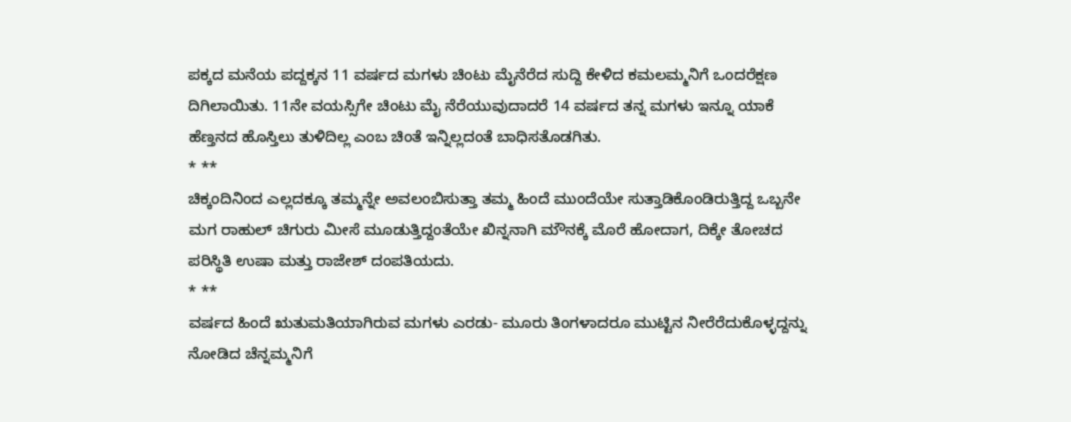ಪಕ್ಕದ ಮನೆಯ ಪದ್ದಕ್ಕನ 11 ವರ್ಷದ ಮಗಳು ಚಿಂಟು ಮೈನೆರೆದ ಸುದ್ದಿ ಕೇಳಿದ ಕಮಲಮ್ಮನಿಗೆ ಒಂದರೆಕ್ಷಣ ದಿಗಿಲಾಯಿತು. 11ನೇ ವಯಸ್ಸಿಗೇ ಚಿಂಟು ಮೈ ನೆರೆಯುವುದಾದರೆ 14 ವರ್ಷದ ತನ್ನ ಮಗಳು ಇನ್ನೂ ಯಾಕೆ ಹೆಣ್ತನದ ಹೊಸ್ತಿಲು ತುಳಿದಿಲ್ಲ ಎಂಬ ಚಿಂತೆ ಇನ್ನಿಲ್ಲದಂತೆ ಬಾಧಿಸತೊಡಗಿತು.
* **
ಚಿಕ್ಕಂದಿನಿಂದ ಎಲ್ಲದಕ್ಕೂ ತಮ್ಮನ್ನೇ ಅವಲಂಬಿಸುತ್ತಾ ತಮ್ಮ ಹಿಂದೆ ಮುಂದೆಯೇ ಸುತ್ತಾಡಿಕೊಂಡಿರುತ್ತಿದ್ದ ಒಬ್ಬನೇ ಮಗ ರಾಹುಲ್ ಚಿಗುರು ಮೀಸೆ ಮೂಡುತ್ತಿದ್ದಂತೆಯೇ ಖಿನ್ನನಾಗಿ ಮೌನಕ್ಕೆ ಮೊರೆ ಹೋದಾಗ, ದಿಕ್ಕೇ ತೋಚದ ಪರಿಸ್ಥಿತಿ ಉಷಾ ಮತ್ತು ರಾಜೇಶ್ ದಂಪತಿಯದು.
* **
ವರ್ಷದ ಹಿಂದೆ ಋತುಮತಿಯಾಗಿರುವ ಮಗಳು ಎರಡು- ಮೂರು ತಿಂಗಳಾದರೂ ಮುಟ್ಟಿನ ನೀರೆರೆದುಕೊಳ್ಳದ್ದನ್ನು ನೋಡಿದ ಚೆನ್ನಮ್ಮನಿಗೆ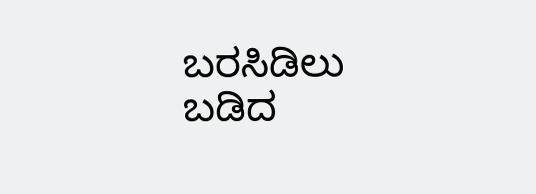ಬರಸಿಡಿಲು ಬಡಿದ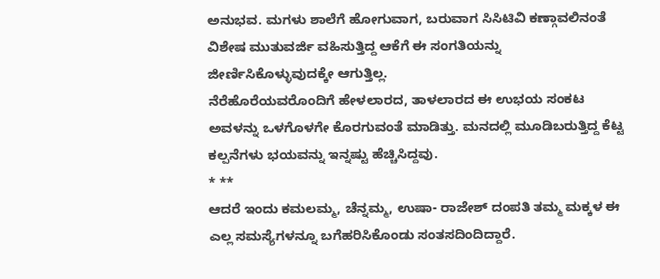ಅನುಭವ. ಮಗಳು ಶಾಲೆಗೆ ಹೋಗುವಾಗ, ಬರುವಾಗ ಸಿಸಿಟಿವಿ ಕಣ್ಗಾವಲಿನಂತೆ ವಿಶೇಷ ಮುತುವರ್ಜಿ ವಹಿಸುತ್ತಿದ್ದ ಆಕೆಗೆ ಈ ಸಂಗತಿಯನ್ನು ಜೀರ್ಣಿಸಿಕೊಳ್ಳುವುದಕ್ಕೇ ಆಗುತ್ತಿಲ್ಲ.
ನೆರೆಹೊರೆಯವರೊಂದಿಗೆ ಹೇಳಲಾರದ, ತಾಳಲಾರದ ಈ ಉಭಯ ಸಂಕಟ ಅವಳನ್ನು ಒಳಗೊಳಗೇ ಕೊರಗುವಂತೆ ಮಾಡಿತ್ತು. ಮನದಲ್ಲಿ ಮೂಡಿಬರುತ್ತಿದ್ದ ಕೆಟ್ಟ ಕಲ್ಪನೆಗಳು ಭಯವನ್ನು ಇನ್ನಷ್ಟು ಹೆಚ್ಚಿಸಿದ್ದವು.
* **
ಆದರೆ ಇಂದು ಕಮಲಮ್ಮ, ಚೆನ್ನಮ್ಮ, ಉಷಾ- ರಾಜೇಶ್ ದಂಪತಿ ತಮ್ಮ ಮಕ್ಕಳ ಈ ಎಲ್ಲ ಸಮಸ್ಯೆಗಳನ್ನೂ ಬಗೆಹರಿಸಿಕೊಂಡು ಸಂತಸದಿಂದಿದ್ದಾರೆ.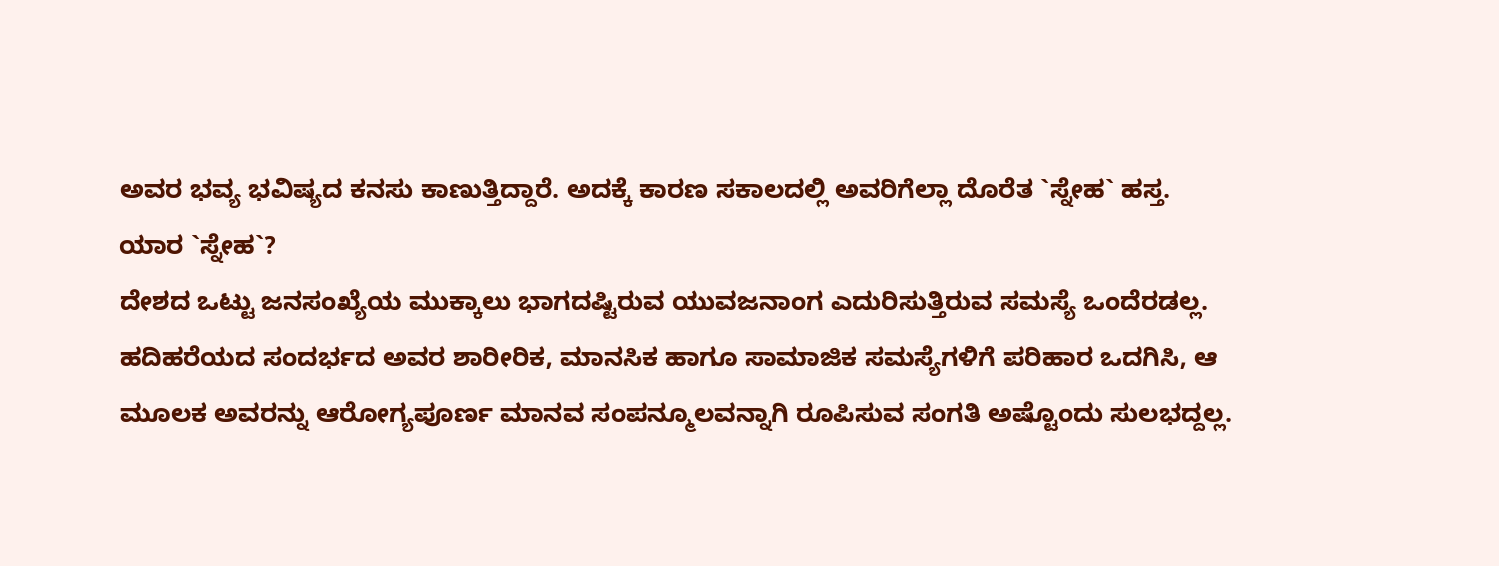ಅವರ ಭವ್ಯ ಭವಿಷ್ಯದ ಕನಸು ಕಾಣುತ್ತಿದ್ದಾರೆ. ಅದಕ್ಕೆ ಕಾರಣ ಸಕಾಲದಲ್ಲಿ ಅವರಿಗೆಲ್ಲಾ ದೊರೆತ `ಸ್ನೇಹ` ಹಸ್ತ.
ಯಾರ `ಸ್ನೇಹ`?
ದೇಶದ ಒಟ್ಟು ಜನಸಂಖ್ಯೆಯ ಮುಕ್ಕಾಲು ಭಾಗದಷ್ಟಿರುವ ಯುವಜನಾಂಗ ಎದುರಿಸುತ್ತಿರುವ ಸಮಸ್ಯೆ ಒಂದೆರಡಲ್ಲ. ಹದಿಹರೆಯದ ಸಂದರ್ಭದ ಅವರ ಶಾರೀರಿಕ, ಮಾನಸಿಕ ಹಾಗೂ ಸಾಮಾಜಿಕ ಸಮಸ್ಯೆಗಳಿಗೆ ಪರಿಹಾರ ಒದಗಿಸಿ, ಆ ಮೂಲಕ ಅವರನ್ನು ಆರೋಗ್ಯಪೂರ್ಣ ಮಾನವ ಸಂಪನ್ಮೂಲವನ್ನಾಗಿ ರೂಪಿಸುವ ಸಂಗತಿ ಅಷ್ಟೊಂದು ಸುಲಭದ್ದಲ್ಲ.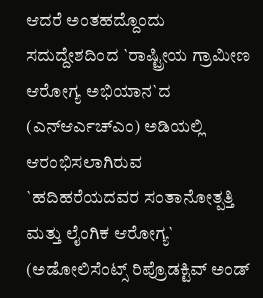ಆದರೆ ಅಂತಹದ್ದೊಂದು ಸದುದ್ದೇಶದಿಂದ `ರಾಷ್ಟ್ರೀಯ ಗ್ರಾಮೀಣ ಆರೋಗ್ಯ ಅಭಿಯಾನ`ದ (ಎನ್ಆರ್ಎಚ್ಎಂ) ಅಡಿಯಲ್ಲಿ ಆರಂಭಿಸಲಾಗಿರುವ `ಹದಿಹರೆಯದವರ ಸಂತಾನೋತ್ಪತ್ತಿ ಮತ್ತು ಲೈಂಗಿಕ ಆರೋಗ್ಯ` (ಅಡೋಲಿಸೆಂಟ್ಸ್ ರಿಪ್ರೊಡಕ್ಟಿವ್ ಅಂಡ್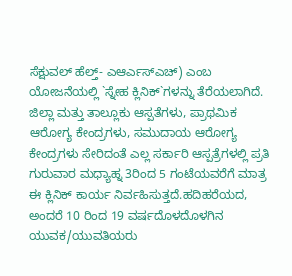ಸೆಕ್ಷುವಲ್ ಹೆಲ್ತ್- ಎಆರ್ಎಸ್ಎಚ್) ಎಂಬ ಯೋಜನೆಯಲ್ಲಿ `ಸ್ನೇಹ ಕ್ಲಿನಿಕ್`ಗಳನ್ನು ತೆರೆಯಲಾಗಿದೆ.
ಜಿಲ್ಲಾ ಮತ್ತು ತಾಲ್ಲೂಕು ಆಸ್ಪತೆಗಳು, ಪ್ರಾಥಮಿಕ ಆರೋಗ್ಯ ಕೇಂದ್ರಗಳು, ಸಮುದಾಯ ಆರೋಗ್ಯ ಕೇಂದ್ರಗಳು ಸೇರಿದಂತೆ ಎಲ್ಲ ಸರ್ಕಾರಿ ಆಸ್ಪತ್ರೆಗಳಲ್ಲಿ ಪ್ರತಿ ಗುರುವಾರ ಮಧ್ಯಾಹ್ನ 3ರಿಂದ 5 ಗಂಟೆಯವರೆಗೆ ಮಾತ್ರ ಈ ಕ್ಲಿನಿಕ್ ಕಾರ್ಯ ನಿರ್ವಹಿಸುತ್ತದೆ.ಹದಿಹರೆಯದ, ಅಂದರೆ 10 ರಿಂದ 19 ವರ್ಷದೊಳದೊಳಗಿನ ಯುವಕ/ಯುವತಿಯರು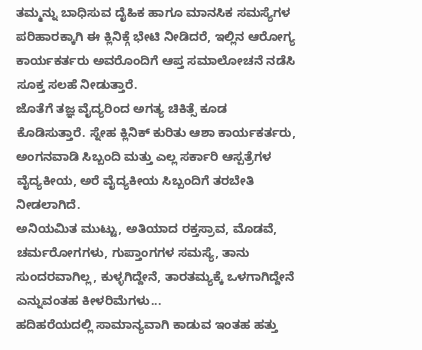ತಮ್ಮನ್ನು ಬಾಧಿಸುವ ದೈಹಿಕ ಹಾಗೂ ಮಾನಸಿಕ ಸಮಸ್ಯೆಗಳ ಪರಿಹಾರಕ್ಕಾಗಿ ಈ ಕ್ಲಿನಿಕ್ಗೆ ಭೇಟಿ ನೀಡಿದರೆ, ಇಲ್ಲಿನ ಆರೋಗ್ಯ ಕಾರ್ಯಕರ್ತರು ಅವರೊಂದಿಗೆ ಆಪ್ತ ಸಮಾಲೋಚನೆ ನಡೆಸಿ ಸೂಕ್ತ ಸಲಹೆ ನೀಡುತ್ತಾರೆ.
ಜೊತೆಗೆ ತಜ್ಞ ವೈದ್ಯರಿಂದ ಅಗತ್ಯ ಚಿಕಿತ್ಸೆ ಕೂಡ ಕೊಡಿಸುತ್ತಾರೆ. ಸ್ನೇಹ ಕ್ಲಿನಿಕ್ ಕುರಿತು ಆಶಾ ಕಾರ್ಯಕರ್ತರು, ಅಂಗನವಾಡಿ ಸಿಬ್ಬಂದಿ ಮತ್ತು ಎಲ್ಲ ಸರ್ಕಾರಿ ಆಸ್ಪತ್ರೆಗಳ ವೈದ್ಯಕೀಯ, ಅರೆ ವೈದ್ಯಕೀಯ ಸಿಬ್ಬಂದಿಗೆ ತರಬೇತಿ ನೀಡಲಾಗಿದೆ.
ಅನಿಯಮಿತ ಮುಟ್ಟು, ಅತಿಯಾದ ರಕ್ತಸ್ರಾವ, ಮೊಡವೆ, ಚರ್ಮರೋಗಗಳು, ಗುಪ್ತಾಂಗಗಳ ಸಮಸ್ಯೆ, ತಾನು ಸುಂದರವಾಗಿಲ್ಲ, ಕುಳ್ಳಗಿದ್ದೇನೆ, ತಾರತಮ್ಯಕ್ಕೆ ಒಳಗಾಗಿದ್ದೇನೆ ಎನ್ನುವಂತಹ ಕೀಳರಿಮೆಗಳು...
ಹದಿಹರೆಯದಲ್ಲಿ ಸಾಮಾನ್ಯವಾಗಿ ಕಾಡುವ ಇಂತಹ ಹತ್ತು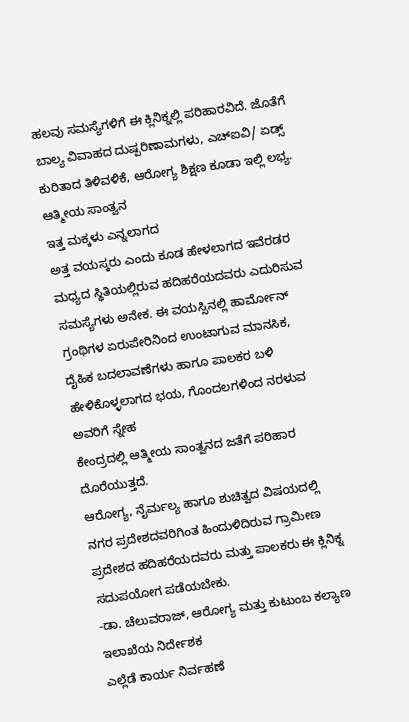ಹಲವು ಸಮಸ್ಯೆಗಳಿಗೆ ಈ ಕ್ಲಿನಿಕ್ನಲ್ಲಿ ಪರಿಹಾರವಿದೆ. ಜೊತೆಗೆ ಬಾಲ್ಯ ವಿವಾಹದ ದುಷ್ಪರಿಣಾಮಗಳು, ಎಚ್ಐವಿ/ ಏಡ್ಸ್ ಕುರಿತಾದ ತಿಳಿವಳಿಕೆ, ಆರೋಗ್ಯ ಶಿಕ್ಷಣ ಕೂಡಾ ಇಲ್ಲಿ ಲಭ್ಯ.
ಆತ್ಮೀಯ ಸಾಂತ್ವನ
ಇತ್ತ ಮಕ್ಕಳು ಎನ್ನಲಾಗದ
ಅತ್ತ ವಯಸ್ಕರು ಎಂದು ಕೂಡ ಹೇಳಲಾಗದ ಇವೆರಡರ ಮಧ್ಯದ ಸ್ಥಿತಿಯಲ್ಲಿರುವ ಹದಿಹರೆಯದವರು ಎದುರಿಸುವ
ಸಮಸ್ಯೆಗಳು ಅನೇಕ. ಈ ವಯಸ್ಸಿನಲ್ಲಿ ಹಾರ್ಮೋನ್ ಗ್ರಂಥಿಗಳ ಏರುಪೇರಿನಿಂದ ಉಂಟಾಗುವ ಮಾನಸಿಕ,
ದೈಹಿಕ ಬದಲಾವಣೆಗಳು ಹಾಗೂ ಪಾಲಕರ ಬಳಿ ಹೇಳಿಕೊಳ್ಳಲಾಗದ ಭಯ, ಗೊಂದಲಗಳಿಂದ ನರಳುವ ಅವರಿಗೆ ಸ್ನೇಹ
ಕೇಂದ್ರದಲ್ಲಿ ಆತ್ಮೀಯ ಸಾಂತ್ವನದ ಜತೆಗೆ ಪರಿಹಾರ ದೊರೆಯುತ್ತದೆ.
ಆರೋಗ್ಯ, ನೈರ್ಮಲ್ಯ ಹಾಗೂ ಶುಚಿತ್ವದ ವಿಷಯದಲ್ಲಿ ನಗರ ಪ್ರದೇಶದವರಿಗಿಂತ ಹಿಂದುಳಿದಿರುವ ಗ್ರಾಮೀಣ ಪ್ರದೇಶದ ಹದಿಹರೆಯದವರು ಮತ್ತು ಪಾಲಕರು ಈ ಕ್ಲಿನಿಕ್ನ ಸದುಪಯೋಗ ಪಡೆಯಬೇಕು.
-ಡಾ. ಚೆಲುವರಾಜ್, ಆರೋಗ್ಯ ಮತ್ತು ಕುಟುಂಬ ಕಲ್ಯಾಣ ಇಲಾಖೆಯ ನಿರ್ದೇಶಕ
ಎಲ್ಲೆಡೆ ಕಾರ್ಯ ನಿರ್ವಹಣೆ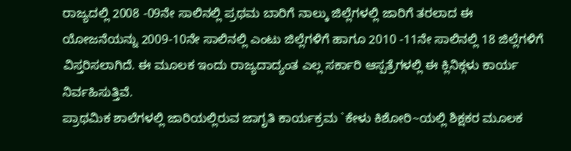ರಾಜ್ಯದಲ್ಲಿ 2008 -09ನೇ ಸಾಲಿನಲ್ಲಿ ಪ್ರಥಮ ಬಾರಿಗೆ ನಾಲ್ಕು ಜಿಲ್ಲೆಗಳಲ್ಲಿ ಜಾರಿಗೆ ತರಲಾದ ಈ ಯೋಜನೆಯನ್ನು 2009-10ನೇ ಸಾಲಿನಲ್ಲಿ ಎಂಟು ಜಿಲ್ಲೆಗಳಿಗೆ ಹಾಗೂ 2010 -11ನೇ ಸಾಲಿನಲ್ಲಿ 18 ಜಿಲ್ಲೆಗಳಿಗೆ ವಿಸ್ತರಿಸಲಾಗಿದೆ. ಈ ಮೂಲಕ ಇಂದು ರಾಜ್ಯದಾದ್ಯಂತ ಎಲ್ಲ ಸರ್ಕಾರಿ ಆಸ್ಪತ್ರೆಗಳಲ್ಲಿ ಈ ಕ್ಲಿನಿಕ್ಗಳು ಕಾರ್ಯ ನಿರ್ವಹಿಸುತ್ತಿವೆ.
ಪ್ರಾಥಮಿಕ ಶಾಲೆಗಳಲ್ಲಿ ಜಾರಿಯಲ್ಲಿರುವ ಜಾಗೃತಿ ಕಾರ್ಯಕ್ರಮ `ಕೇಳು ಕಿಶೋರಿ~ಯಲ್ಲಿ ಶಿಕ್ಷಕರ ಮೂಲಕ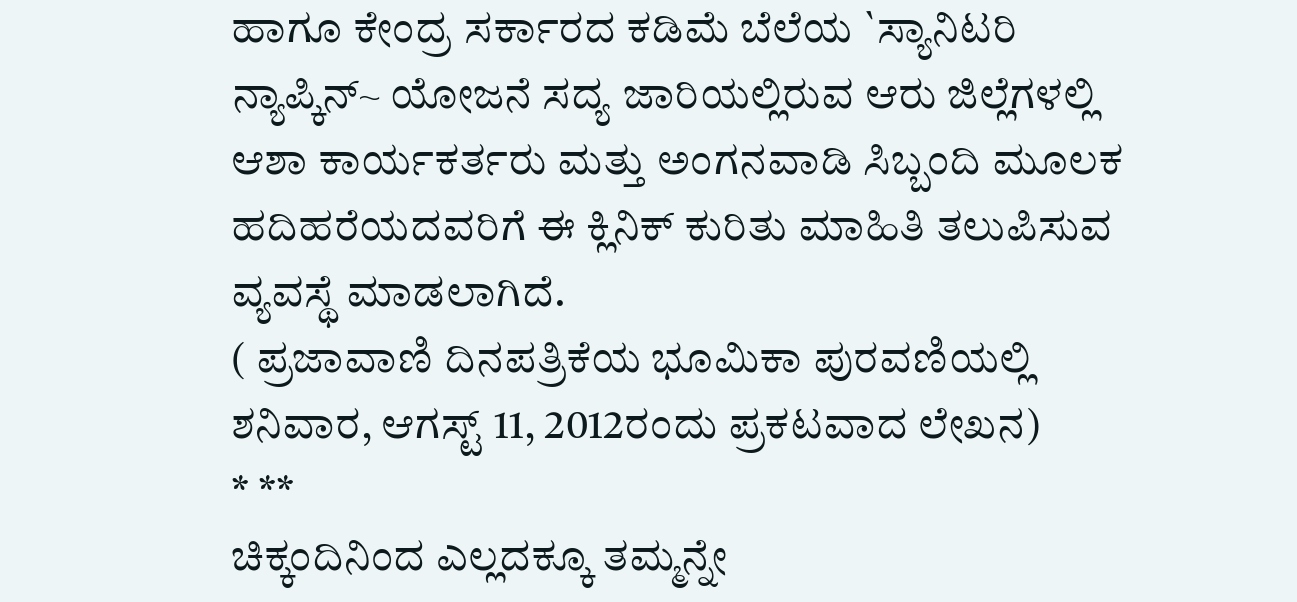ಹಾಗೂ ಕೇಂದ್ರ ಸರ್ಕಾರದ ಕಡಿಮೆ ಬೆಲೆಯ `ಸ್ಯಾನಿಟರಿ ನ್ಯಾಪ್ಕಿನ್~ ಯೋಜನೆ ಸದ್ಯ ಜಾರಿಯಲ್ಲಿರುವ ಆರು ಜಿಲ್ಲೆಗಳಲ್ಲಿ ಆಶಾ ಕಾರ್ಯಕರ್ತರು ಮತ್ತು ಅಂಗನವಾಡಿ ಸಿಬ್ಬಂದಿ ಮೂಲಕ ಹದಿಹರೆಯದವರಿಗೆ ಈ ಕ್ಲಿನಿಕ್ ಕುರಿತು ಮಾಹಿತಿ ತಲುಪಿಸುವ ವ್ಯವಸ್ಥೆ ಮಾಡಲಾಗಿದೆ.
( ಪ್ರಜಾವಾಣಿ ದಿನಪತ್ರಿಕೆಯ ಭೂಮಿಕಾ ಪುರವಣಿಯಲ್ಲಿ ಶನಿವಾರ, ಆಗಸ್ಟ್ 11, 2012ರಂದು ಪ್ರಕಟವಾದ ಲೇಖನ)
* **
ಚಿಕ್ಕಂದಿನಿಂದ ಎಲ್ಲದಕ್ಕೂ ತಮ್ಮನ್ನೇ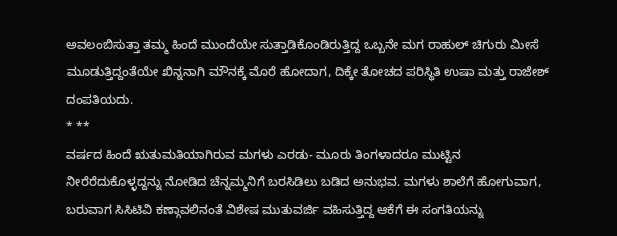ಅವಲಂಬಿಸುತ್ತಾ ತಮ್ಮ ಹಿಂದೆ ಮುಂದೆಯೇ ಸುತ್ತಾಡಿಕೊಂಡಿರುತ್ತಿದ್ದ ಒಬ್ಬನೇ ಮಗ ರಾಹುಲ್ ಚಿಗುರು ಮೀಸೆ ಮೂಡುತ್ತಿದ್ದಂತೆಯೇ ಖಿನ್ನನಾಗಿ ಮೌನಕ್ಕೆ ಮೊರೆ ಹೋದಾಗ, ದಿಕ್ಕೇ ತೋಚದ ಪರಿಸ್ಥಿತಿ ಉಷಾ ಮತ್ತು ರಾಜೇಶ್ ದಂಪತಿಯದು.
* **
ವರ್ಷದ ಹಿಂದೆ ಋತುಮತಿಯಾಗಿರುವ ಮಗಳು ಎರಡು- ಮೂರು ತಿಂಗಳಾದರೂ ಮುಟ್ಟಿನ ನೀರೆರೆದುಕೊಳ್ಳದ್ದನ್ನು ನೋಡಿದ ಚೆನ್ನಮ್ಮನಿಗೆ ಬರಸಿಡಿಲು ಬಡಿದ ಅನುಭವ. ಮಗಳು ಶಾಲೆಗೆ ಹೋಗುವಾಗ, ಬರುವಾಗ ಸಿಸಿಟಿವಿ ಕಣ್ಗಾವಲಿನಂತೆ ವಿಶೇಷ ಮುತುವರ್ಜಿ ವಹಿಸುತ್ತಿದ್ದ ಆಕೆಗೆ ಈ ಸಂಗತಿಯನ್ನು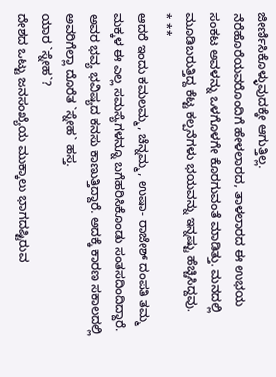ಜೀರ್ಣಿಸಿಕೊಳ್ಳುವುದಕ್ಕೇ ಆಗುತ್ತಿಲ್ಲ.
ನೆರೆಹೊರೆಯವರೊಂದಿಗೆ ಹೇಳಲಾರದ, ತಾಳಲಾರದ ಈ ಉಭಯ ಸಂಕಟ ಅವಳನ್ನು ಒಳಗೊಳಗೇ ಕೊರಗುವಂತೆ ಮಾಡಿತ್ತು. ಮನದಲ್ಲಿ ಮೂಡಿಬರುತ್ತಿದ್ದ ಕೆಟ್ಟ ಕಲ್ಪನೆಗಳು ಭಯವನ್ನು ಇನ್ನಷ್ಟು ಹೆಚ್ಚಿಸಿದ್ದವು.
* **
ಆದರೆ ಇಂದು ಕಮಲಮ್ಮ, ಚೆನ್ನಮ್ಮ, ಉಷಾ- ರಾಜೇಶ್ ದಂಪತಿ ತಮ್ಮ ಮಕ್ಕಳ ಈ ಎಲ್ಲ ಸಮಸ್ಯೆಗಳನ್ನೂ ಬಗೆಹರಿಸಿಕೊಂಡು ಸಂತಸದಿಂದಿದ್ದಾರೆ. ಅವರ ಭವ್ಯ ಭವಿಷ್ಯದ ಕನಸು ಕಾಣುತ್ತಿದ್ದಾರೆ. ಅದಕ್ಕೆ ಕಾರಣ ಸಕಾಲದಲ್ಲಿ ಅವರಿಗೆಲ್ಲಾ ದೊರೆತ `ಸ್ನೇಹ` ಹಸ್ತ.
ಯಾರ `ಸ್ನೇಹ`?
ದೇಶದ ಒಟ್ಟು ಜನಸಂಖ್ಯೆಯ ಮುಕ್ಕಾಲು ಭಾಗದಷ್ಟಿರುವ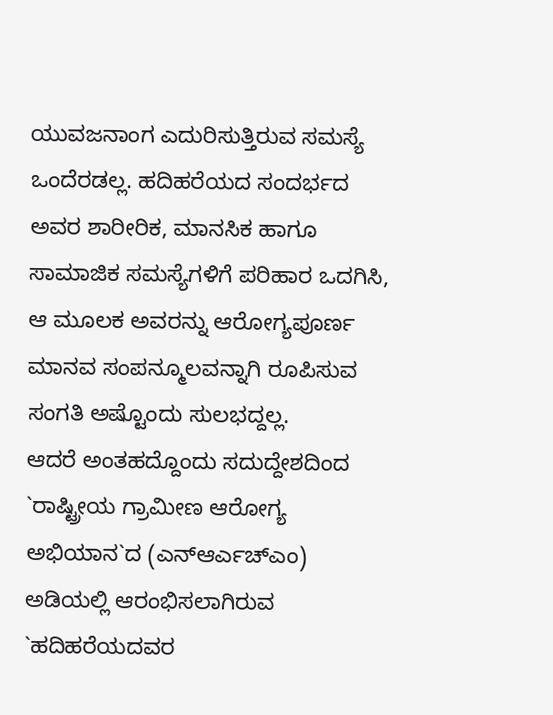ಯುವಜನಾಂಗ ಎದುರಿಸುತ್ತಿರುವ ಸಮಸ್ಯೆ ಒಂದೆರಡಲ್ಲ. ಹದಿಹರೆಯದ ಸಂದರ್ಭದ ಅವರ ಶಾರೀರಿಕ, ಮಾನಸಿಕ ಹಾಗೂ ಸಾಮಾಜಿಕ ಸಮಸ್ಯೆಗಳಿಗೆ ಪರಿಹಾರ ಒದಗಿಸಿ, ಆ ಮೂಲಕ ಅವರನ್ನು ಆರೋಗ್ಯಪೂರ್ಣ ಮಾನವ ಸಂಪನ್ಮೂಲವನ್ನಾಗಿ ರೂಪಿಸುವ ಸಂಗತಿ ಅಷ್ಟೊಂದು ಸುಲಭದ್ದಲ್ಲ.
ಆದರೆ ಅಂತಹದ್ದೊಂದು ಸದುದ್ದೇಶದಿಂದ `ರಾಷ್ಟ್ರೀಯ ಗ್ರಾಮೀಣ ಆರೋಗ್ಯ ಅಭಿಯಾನ`ದ (ಎನ್ಆರ್ಎಚ್ಎಂ) ಅಡಿಯಲ್ಲಿ ಆರಂಭಿಸಲಾಗಿರುವ `ಹದಿಹರೆಯದವರ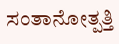ಸಂತಾನೋತ್ಪತ್ತಿ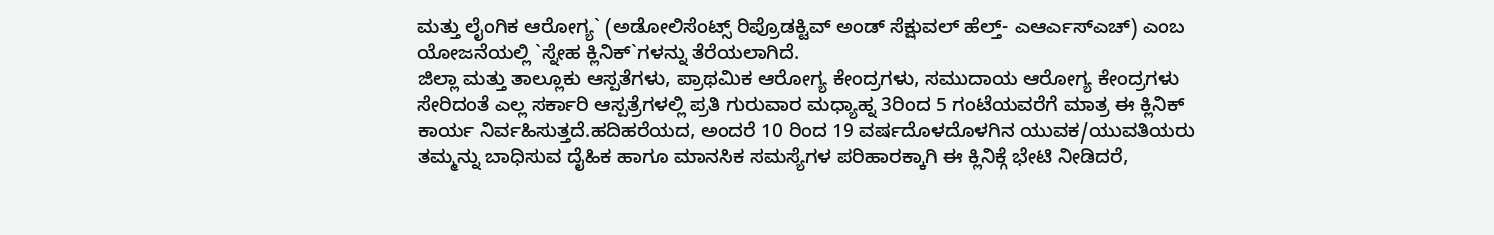ಮತ್ತು ಲೈಂಗಿಕ ಆರೋಗ್ಯ` (ಅಡೋಲಿಸೆಂಟ್ಸ್ ರಿಪ್ರೊಡಕ್ಟಿವ್ ಅಂಡ್ ಸೆಕ್ಷುವಲ್ ಹೆಲ್ತ್- ಎಆರ್ಎಸ್ಎಚ್) ಎಂಬ ಯೋಜನೆಯಲ್ಲಿ `ಸ್ನೇಹ ಕ್ಲಿನಿಕ್`ಗಳನ್ನು ತೆರೆಯಲಾಗಿದೆ.
ಜಿಲ್ಲಾ ಮತ್ತು ತಾಲ್ಲೂಕು ಆಸ್ಪತೆಗಳು, ಪ್ರಾಥಮಿಕ ಆರೋಗ್ಯ ಕೇಂದ್ರಗಳು, ಸಮುದಾಯ ಆರೋಗ್ಯ ಕೇಂದ್ರಗಳು ಸೇರಿದಂತೆ ಎಲ್ಲ ಸರ್ಕಾರಿ ಆಸ್ಪತ್ರೆಗಳಲ್ಲಿ ಪ್ರತಿ ಗುರುವಾರ ಮಧ್ಯಾಹ್ನ 3ರಿಂದ 5 ಗಂಟೆಯವರೆಗೆ ಮಾತ್ರ ಈ ಕ್ಲಿನಿಕ್ ಕಾರ್ಯ ನಿರ್ವಹಿಸುತ್ತದೆ.ಹದಿಹರೆಯದ, ಅಂದರೆ 10 ರಿಂದ 19 ವರ್ಷದೊಳದೊಳಗಿನ ಯುವಕ/ಯುವತಿಯರು ತಮ್ಮನ್ನು ಬಾಧಿಸುವ ದೈಹಿಕ ಹಾಗೂ ಮಾನಸಿಕ ಸಮಸ್ಯೆಗಳ ಪರಿಹಾರಕ್ಕಾಗಿ ಈ ಕ್ಲಿನಿಕ್ಗೆ ಭೇಟಿ ನೀಡಿದರೆ,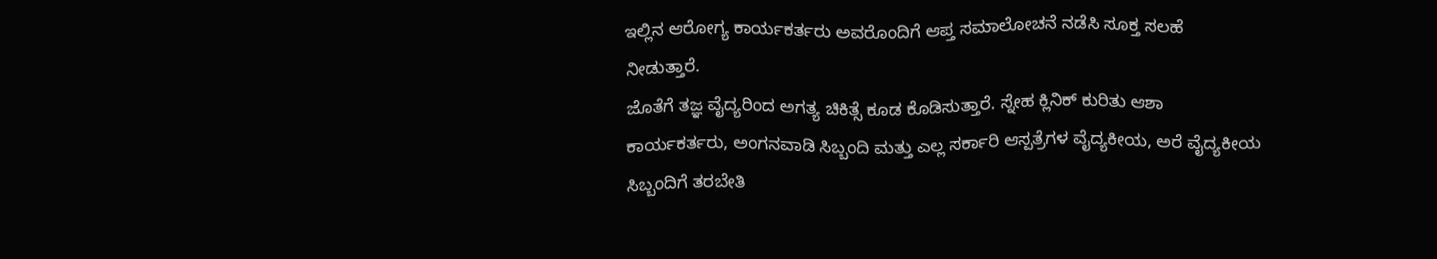ಇಲ್ಲಿನ ಆರೋಗ್ಯ ಕಾರ್ಯಕರ್ತರು ಅವರೊಂದಿಗೆ ಆಪ್ತ ಸಮಾಲೋಚನೆ ನಡೆಸಿ ಸೂಕ್ತ ಸಲಹೆ ನೀಡುತ್ತಾರೆ.
ಜೊತೆಗೆ ತಜ್ಞ ವೈದ್ಯರಿಂದ ಅಗತ್ಯ ಚಿಕಿತ್ಸೆ ಕೂಡ ಕೊಡಿಸುತ್ತಾರೆ. ಸ್ನೇಹ ಕ್ಲಿನಿಕ್ ಕುರಿತು ಆಶಾ ಕಾರ್ಯಕರ್ತರು, ಅಂಗನವಾಡಿ ಸಿಬ್ಬಂದಿ ಮತ್ತು ಎಲ್ಲ ಸರ್ಕಾರಿ ಆಸ್ಪತ್ರೆಗಳ ವೈದ್ಯಕೀಯ, ಅರೆ ವೈದ್ಯಕೀಯ ಸಿಬ್ಬಂದಿಗೆ ತರಬೇತಿ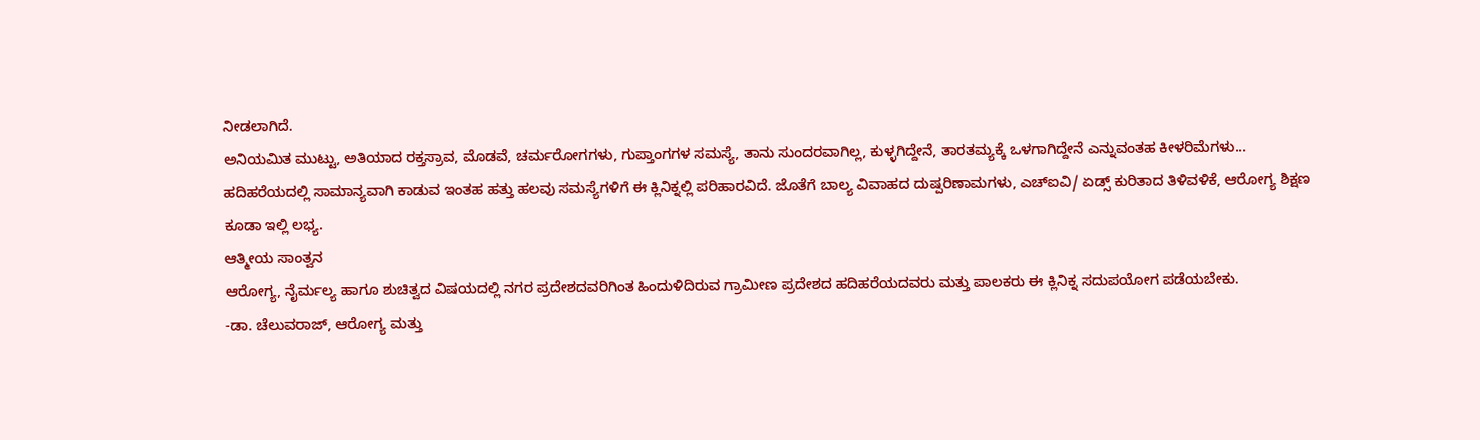ನೀಡಲಾಗಿದೆ.
ಅನಿಯಮಿತ ಮುಟ್ಟು, ಅತಿಯಾದ ರಕ್ತಸ್ರಾವ, ಮೊಡವೆ, ಚರ್ಮರೋಗಗಳು, ಗುಪ್ತಾಂಗಗಳ ಸಮಸ್ಯೆ, ತಾನು ಸುಂದರವಾಗಿಲ್ಲ, ಕುಳ್ಳಗಿದ್ದೇನೆ, ತಾರತಮ್ಯಕ್ಕೆ ಒಳಗಾಗಿದ್ದೇನೆ ಎನ್ನುವಂತಹ ಕೀಳರಿಮೆಗಳು...
ಹದಿಹರೆಯದಲ್ಲಿ ಸಾಮಾನ್ಯವಾಗಿ ಕಾಡುವ ಇಂತಹ ಹತ್ತು ಹಲವು ಸಮಸ್ಯೆಗಳಿಗೆ ಈ ಕ್ಲಿನಿಕ್ನಲ್ಲಿ ಪರಿಹಾರವಿದೆ. ಜೊತೆಗೆ ಬಾಲ್ಯ ವಿವಾಹದ ದುಷ್ಪರಿಣಾಮಗಳು, ಎಚ್ಐವಿ/ ಏಡ್ಸ್ ಕುರಿತಾದ ತಿಳಿವಳಿಕೆ, ಆರೋಗ್ಯ ಶಿಕ್ಷಣ ಕೂಡಾ ಇಲ್ಲಿ ಲಭ್ಯ.
ಆತ್ಮೀಯ ಸಾಂತ್ವನ
ಆರೋಗ್ಯ, ನೈರ್ಮಲ್ಯ ಹಾಗೂ ಶುಚಿತ್ವದ ವಿಷಯದಲ್ಲಿ ನಗರ ಪ್ರದೇಶದವರಿಗಿಂತ ಹಿಂದುಳಿದಿರುವ ಗ್ರಾಮೀಣ ಪ್ರದೇಶದ ಹದಿಹರೆಯದವರು ಮತ್ತು ಪಾಲಕರು ಈ ಕ್ಲಿನಿಕ್ನ ಸದುಪಯೋಗ ಪಡೆಯಬೇಕು.
-ಡಾ. ಚೆಲುವರಾಜ್, ಆರೋಗ್ಯ ಮತ್ತು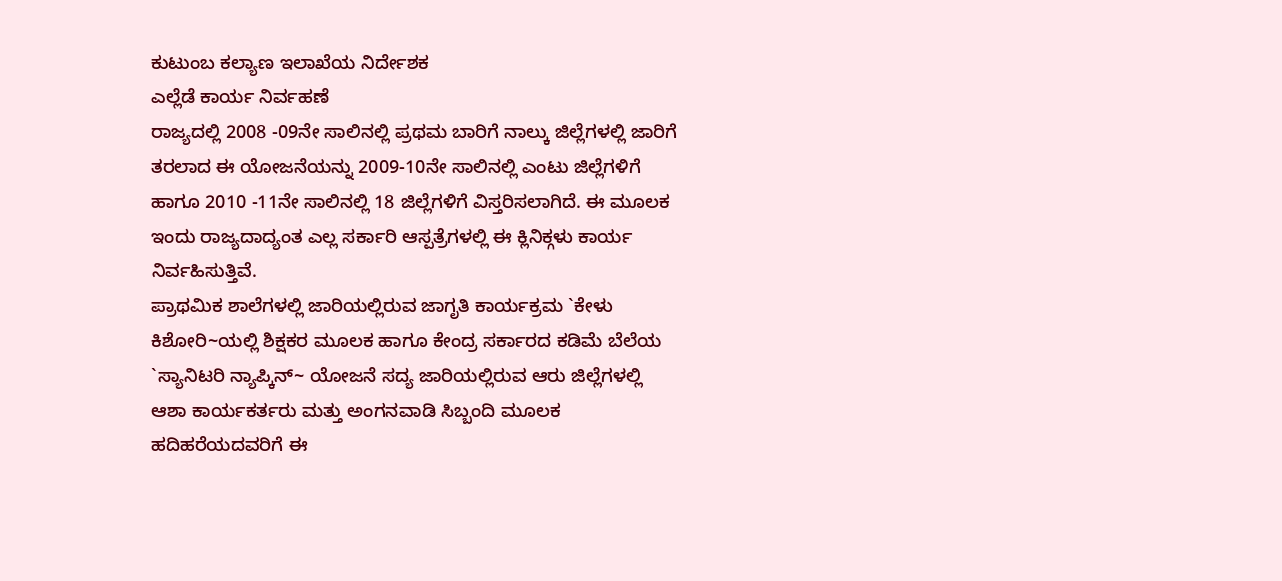ಕುಟುಂಬ ಕಲ್ಯಾಣ ಇಲಾಖೆಯ ನಿರ್ದೇಶಕ
ಎಲ್ಲೆಡೆ ಕಾರ್ಯ ನಿರ್ವಹಣೆ
ರಾಜ್ಯದಲ್ಲಿ 2008 -09ನೇ ಸಾಲಿನಲ್ಲಿ ಪ್ರಥಮ ಬಾರಿಗೆ ನಾಲ್ಕು ಜಿಲ್ಲೆಗಳಲ್ಲಿ ಜಾರಿಗೆ ತರಲಾದ ಈ ಯೋಜನೆಯನ್ನು 2009-10ನೇ ಸಾಲಿನಲ್ಲಿ ಎಂಟು ಜಿಲ್ಲೆಗಳಿಗೆ ಹಾಗೂ 2010 -11ನೇ ಸಾಲಿನಲ್ಲಿ 18 ಜಿಲ್ಲೆಗಳಿಗೆ ವಿಸ್ತರಿಸಲಾಗಿದೆ. ಈ ಮೂಲಕ ಇಂದು ರಾಜ್ಯದಾದ್ಯಂತ ಎಲ್ಲ ಸರ್ಕಾರಿ ಆಸ್ಪತ್ರೆಗಳಲ್ಲಿ ಈ ಕ್ಲಿನಿಕ್ಗಳು ಕಾರ್ಯ ನಿರ್ವಹಿಸುತ್ತಿವೆ.
ಪ್ರಾಥಮಿಕ ಶಾಲೆಗಳಲ್ಲಿ ಜಾರಿಯಲ್ಲಿರುವ ಜಾಗೃತಿ ಕಾರ್ಯಕ್ರಮ `ಕೇಳು ಕಿಶೋರಿ~ಯಲ್ಲಿ ಶಿಕ್ಷಕರ ಮೂಲಕ ಹಾಗೂ ಕೇಂದ್ರ ಸರ್ಕಾರದ ಕಡಿಮೆ ಬೆಲೆಯ `ಸ್ಯಾನಿಟರಿ ನ್ಯಾಪ್ಕಿನ್~ ಯೋಜನೆ ಸದ್ಯ ಜಾರಿಯಲ್ಲಿರುವ ಆರು ಜಿಲ್ಲೆಗಳಲ್ಲಿ ಆಶಾ ಕಾರ್ಯಕರ್ತರು ಮತ್ತು ಅಂಗನವಾಡಿ ಸಿಬ್ಬಂದಿ ಮೂಲಕ ಹದಿಹರೆಯದವರಿಗೆ ಈ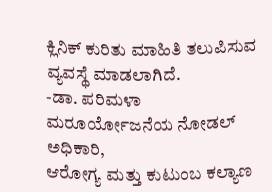ಕ್ಲಿನಿಕ್ ಕುರಿತು ಮಾಹಿತಿ ತಲುಪಿಸುವ ವ್ಯವಸ್ಥೆ ಮಾಡಲಾಗಿದೆ.
-ಡಾ. ಪರಿಮಳಾ
ಮರೂರ್ಯೋಜನೆಯ ನೋಡಲ್ ಅಧಿಕಾರಿ,
ಆರೋಗ್ಯ ಮತ್ತು ಕುಟುಂಬ ಕಲ್ಯಾಣ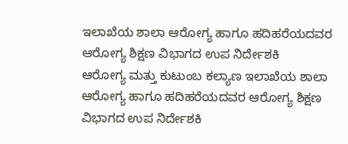ಇಲಾಖೆಯ ಶಾಲಾ ಆರೋಗ್ಯ ಹಾಗೂ ಹದಿಹರೆಯದವರ ಆರೋಗ್ಯ ಶಿಕ್ಷಣ ವಿಭಾಗದ ಉಪ ನಿರ್ದೇಶಕಿ
ಆರೋಗ್ಯ ಮತ್ತು ಕುಟುಂಬ ಕಲ್ಯಾಣ ಇಲಾಖೆಯ ಶಾಲಾ ಆರೋಗ್ಯ ಹಾಗೂ ಹದಿಹರೆಯದವರ ಆರೋಗ್ಯ ಶಿಕ್ಷಣ ವಿಭಾಗದ ಉಪ ನಿರ್ದೇಶಕಿ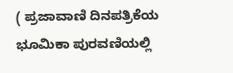( ಪ್ರಜಾವಾಣಿ ದಿನಪತ್ರಿಕೆಯ ಭೂಮಿಕಾ ಪುರವಣಿಯಲ್ಲಿ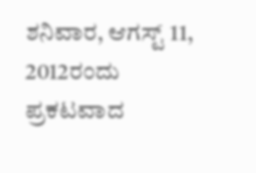ಶನಿವಾರ, ಆಗಸ್ಟ್ 11, 2012ರಂದು ಪ್ರಕಟವಾದ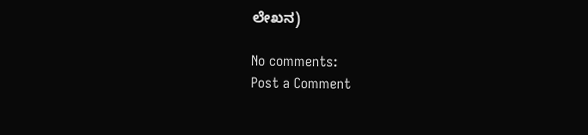ಲೇಖನ)

No comments:
Post a Comment